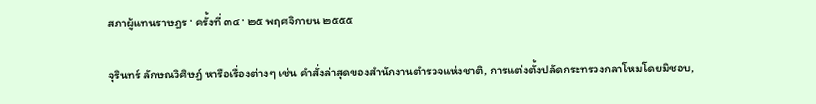สภาผู้แทนราษฎร · ครั้งที่ ๓๔ · ๒๕ พฤศจิกายน ๒๕๕๕

จุรินทร์ ลักษณวิศิษฏ์ หารือเรื่องต่างๆ เช่น คำสั่งล่าสุดของสำนักงานตำรวจแห่งชาติ, การแต่งตั้งปลัดกระทรวงกลาโหมโดยมิชอบ,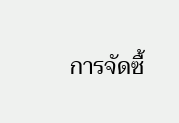การจัดซื้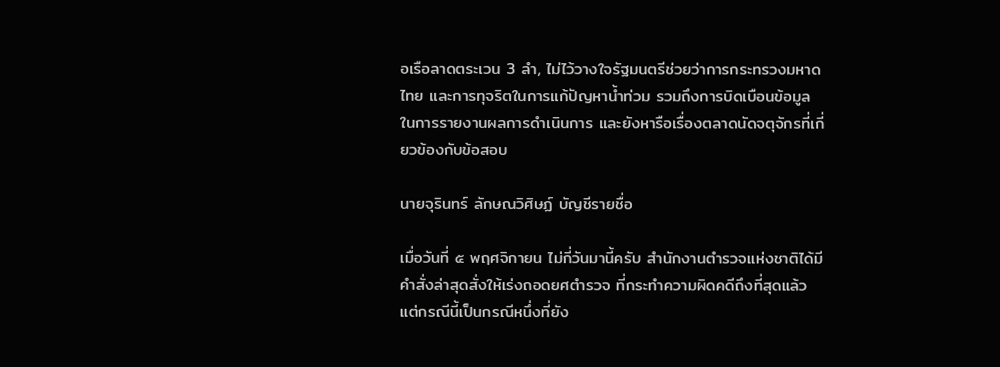อเรือลาดตระเวน 3 ลำ, ไม่ไว้วางใจรัฐมนตรีช่วยว่าการกระทรวงมหาดไทย และการทุจริตในการแก้ปัญหาน้ำท่วม รวมถึงการบิดเบือนข้อมูลในการรายงานผลการดำเนินการ และยังหารือเรื่องตลาดนัดจตุจักรที่เกี่ยวข้องกับข้อสอบ

นายจุรินทร์ ลักษณวิศิษฏ์ บัญชีรายชื่อ

เมื่อวันที่ ๕ พฤศจิกายน ไม่กี่วันมานี้ครับ สำนักงานตำรวจแห่งชาติได้มีคำสั่งล่าสุดสั่งให้เร่งถอดยศตำรวจ ที่กระทำความผิดคดีถึงที่สุดแล้ว แต่กรณีนี้เป็นกรณีหนึ่งที่ยัง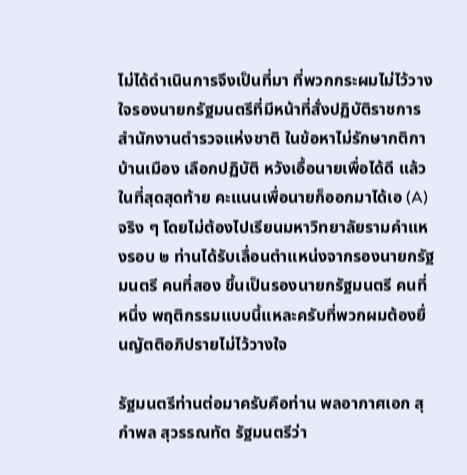ไม่ได้ดำเนินการจึงเป็นที่มา ที่พวกกระผมไม่ไว้วางใจรองนายกรัฐมนตรีที่มีหน้าที่สั่งปฏิบัติราชการสำนักงานตำรวจแห่งชาติ ในข้อหาไม่รักษากติกาบ้านเมือง เลือกปฏิบัติ หวังเอื้อนายเพื่อได้ดี แล้วในที่สุดสุดท้าย คะแนนเพื่อนายก็ออกมาได้เอ (A) จริง ๆ โดยไม่ต้องไปเรียนมหาวิทยาลัยรามคำแหงรอบ ๒ ท่านได้รับเลื่อนตำแหน่งจากรองนายกรัฐมนตรี คนที่สอง ขึ้นเป็นรองนายกรัฐมนตรี คนที่หนึ่ง พฤติกรรมแบบนี้แหละครับที่พวกผมต้องยื่นญัตติอภิปรายไม่ไว้วางใจ

รัฐมนตรีท่านต่อมาครับคือท่าน พลอากาศเอก สุกำพล สุวรรณทัต รัฐมนตรีว่า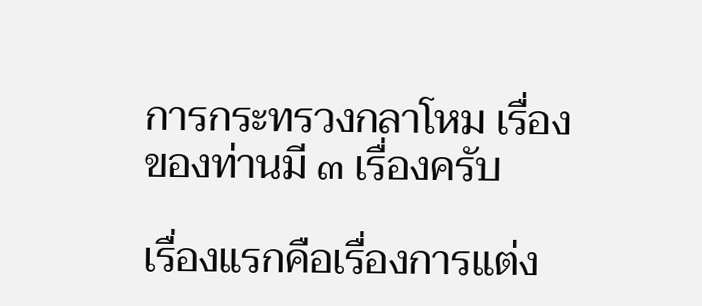การกระทรวงกลาโหม เรื่องของท่านมี ๓ เรื่องครับ

เรื่องแรกคือเรื่องการแต่ง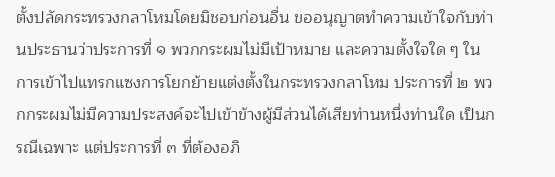ตั้งปลัดกระทรวงกลาโหมโดยมิชอบก่อนอื่น ขออนุญาตทำความเข้าใจกับท่านประธานว่าประการที่ ๑ พวกกระผมไม่มีเป้าหมาย และความตั้งใจใด ๆ ในการเข้าไปแทรกแซงการโยกย้ายแต่งตั้งในกระทรวงกลาโหม ประการที่ ๒ พวกกระผมไม่มีความประสงค์จะไปเข้าข้างผู้มีส่วนได้เสียท่านหนึ่งท่านใด เป็นกรณีเฉพาะ แต่ประการที่ ๓ ที่ต้องอภิ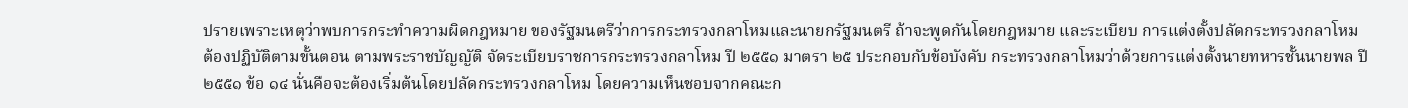ปรายเพราะเหตุว่าพบการกระทำความผิดกฎหมาย ของรัฐมนตรีว่าการกระทรวงกลาโหมและนายกรัฐมนตรี ถ้าจะพูดกันโดยกฎหมาย และระเบียบ การแต่งตั้งปลัดกระทรวงกลาโหมต้องปฏิบัติตามขั้นตอน ตามพระราชบัญญัติ จัดระเบียบราชการกระทรวงกลาโหม ปี ๒๕๕๑ มาตรา ๒๕ ประกอบกับข้อบังคับ กระทรวงกลาโหมว่าด้วยการแต่งตั้งนายทหารชั้นนายพล ปี ๒๕๕๑ ข้อ ๑๔ นั่นคือจะต้องเริ่มต้นโดยปลัดกระทรวงกลาโหม โดยความเห็นชอบจากคณะก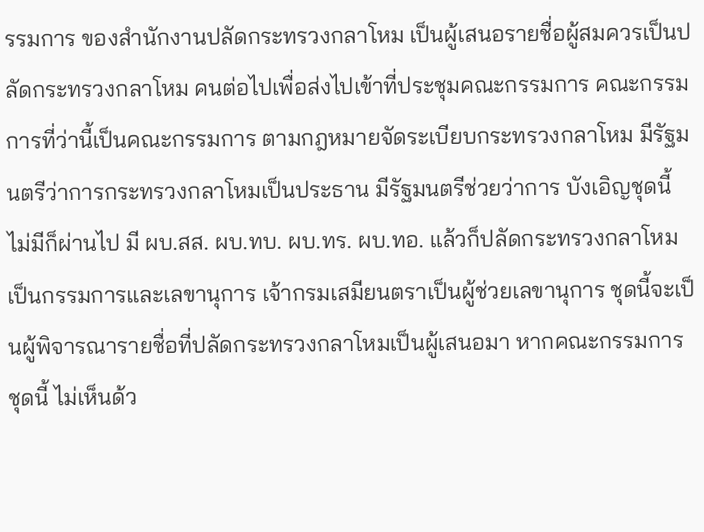รรมการ ของสำนักงานปลัดกระทรวงกลาโหม เป็นผู้เสนอรายชื่อผู้สมควรเป็นปลัดกระทรวงกลาโหม คนต่อไปเพื่อส่งไปเข้าที่ประชุมคณะกรรมการ คณะกรรมการที่ว่านี้เป็นคณะกรรมการ ตามกฎหมายจัดระเบียบกระทรวงกลาโหม มีรัฐมนตรีว่าการกระทรวงกลาโหมเป็นประธาน มีรัฐมนตรีช่วยว่าการ บังเอิญชุดนี้ไม่มีก็ผ่านไป มี ผบ.สส. ผบ.ทบ. ผบ.ทร. ผบ.ทอ. แล้วก็ปลัดกระทรวงกลาโหมเป็นกรรมการและเลขานุการ เจ้ากรมเสมียนตราเป็นผู้ช่วยเลขานุการ ชุดนี้จะเป็นผู้พิจารณารายชื่อที่ปลัดกระทรวงกลาโหมเป็นผู้เสนอมา หากคณะกรรมการชุดนี้ ไม่เห็นด้ว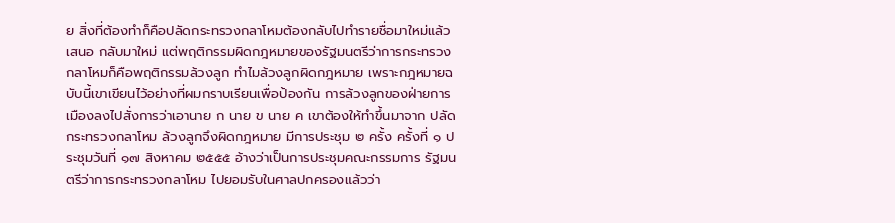ย สิ่งที่ต้องทำก็คือปลัดกระทรวงกลาโหมต้องกลับไปทำรายชื่อมาใหม่แล้วเสนอ กลับมาใหม่ แต่พฤติกรรมผิดกฎหมายของรัฐมนตรีว่าการกระทรวงกลาโหมก็คือพฤติกรรมล้วงลูก ทำไมล้วงลูกผิดกฎหมาย เพราะกฎหมายฉบับนี้เขาเขียนไว้อย่างที่ผมกราบเรียนเพื่อป้องกัน การล้วงลูกของฝ่ายการเมืองลงไปสั่งการว่าเอานาย ก นาย ข นาย ค เขาต้องให้ทำขึ้นมาจาก ปลัดกระทรวงกลาโหม ล้วงลูกจึงผิดกฎหมาย มีการประชุม ๒ ครั้ง ครั้งที่ ๑ ประชุมวันที่ ๑๗ สิงหาคม ๒๕๕๕ อ้างว่าเป็นการประชุมคณะกรรมการ รัฐมนตรีว่าการกระทรวงกลาโหม ไปยอมรับในศาลปกครองแล้วว่า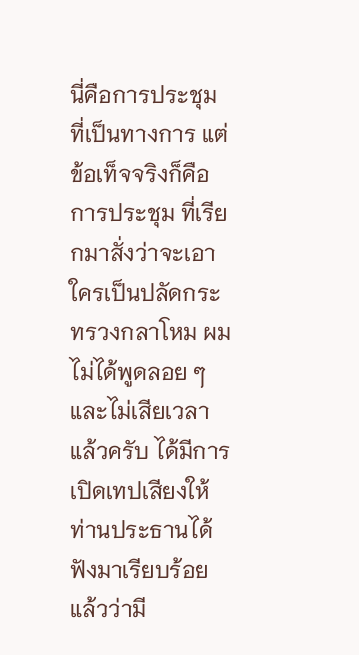นี่คือการประชุมที่เป็นทางการ แต่ข้อเท็จจริงก็คือการประชุม ที่เรียกมาสั่งว่าจะเอาใครเป็นปลัดกระทรวงกลาโหม ผมไม่ได้พูดลอย ๆ และไม่เสียเวลาแล้วครับ ได้มีการเปิดเทปเสียงให้ท่านประธานได้ฟังมาเรียบร้อยแล้วว่ามี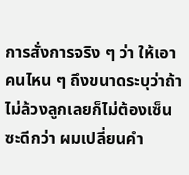การสั่งการจริง ๆ ว่า ให้เอาคนไหน ๆ ถึงขนาดระบุว่าถ้าไม่ล้วงลูกเลยก็ไม่ต้องเซ็นซะดีกว่า ผมเปลี่ยนคำ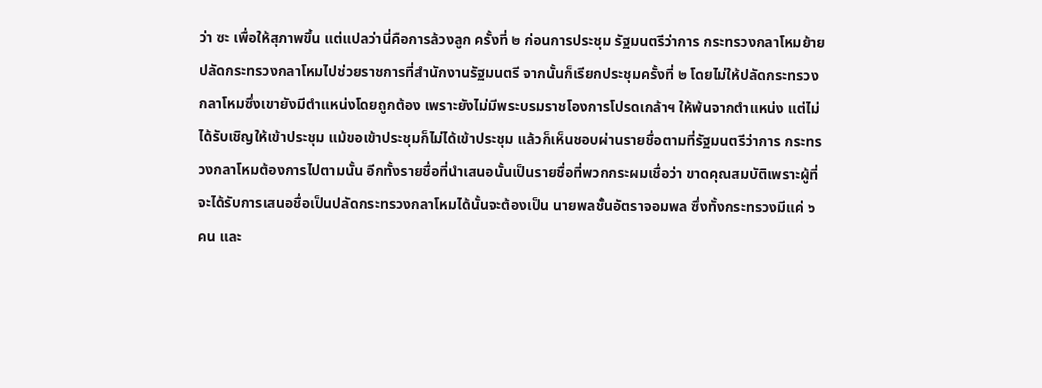ว่า ซะ เพื่อให้สุภาพขึ้น แต่แปลว่านี่คือการล้วงลูก ครั้งที่ ๒ ก่อนการประชุม รัฐมนตรีว่าการ กระทรวงกลาโหมย้ายปลัดกระทรวงกลาโหมไปช่วยราชการที่สำนักงานรัฐมนตรี จากนั้นก็เรียกประชุมครั้งที่ ๒ โดยไม่ให้ปลัดกระทรวงกลาโหมซึ่งเขายังมีตำแหน่งโดยถูกต้อง เพราะยังไม่มีพระบรมราชโองการโปรดเกล้าฯ ให้พ้นจากตำแหน่ง แต่ไม่ได้รับเชิญให้เข้าประชุม แม้ขอเข้าประชุมก็ไม่ได้เข้าประชุม แล้วก็เห็นชอบผ่านรายชื่อตามที่รัฐมนตรีว่าการ กระทรวงกลาโหมต้องการไปตามนั้น อีกทั้งรายชื่อที่นำเสนอนั้นเป็นรายชื่อที่พวกกระผมเชื่อว่า ขาดคุณสมบัติเพราะผู้ที่จะได้รับการเสนอชื่อเป็นปลัดกระทรวงกลาโหมได้นั้นจะต้องเป็น นายพลชั้นอัตราจอมพล ซึ่งทั้งกระทรวงมีแค่ ๖ คน และ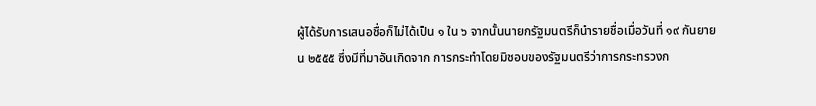ผู้ได้รับการเสนอชื่อก็ไม่ได้เป็น ๑ ใน ๖ จากนั้นนายกรัฐมนตรีก็นำรายชื่อเมื่อวันที่ ๑๙ กันยายน ๒๕๕๕ ซึ่งมีที่มาอันเกิดจาก การกระทำโดยมิชอบของรัฐมนตรีว่าการกระทรวงก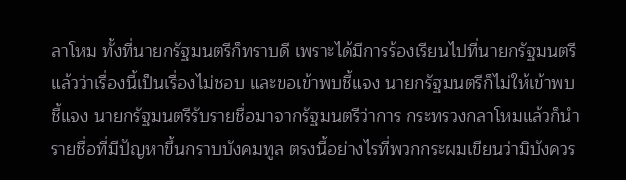ลาโหม ทั้งที่นายกรัฐมนตรีก็ทราบดี เพราะได้มีการร้องเรียนไปที่นายกรัฐมนตรีแล้วว่าเรื่องนี้เป็นเรื่องไม่ชอบ และขอเข้าพบชี้แจง นายกรัฐมนตรีก็ไม่ให้เข้าพบชี้แจง นายกรัฐมนตรีรับรายชื่อมาจากรัฐมนตรีว่าการ กระทรวงกลาโหมแล้วก็นำรายชื่อที่มีปัญหาขึ้นกราบบังคมทูล ตรงนี้อย่างไรที่พวกกระผมเขียนว่ามิบังควร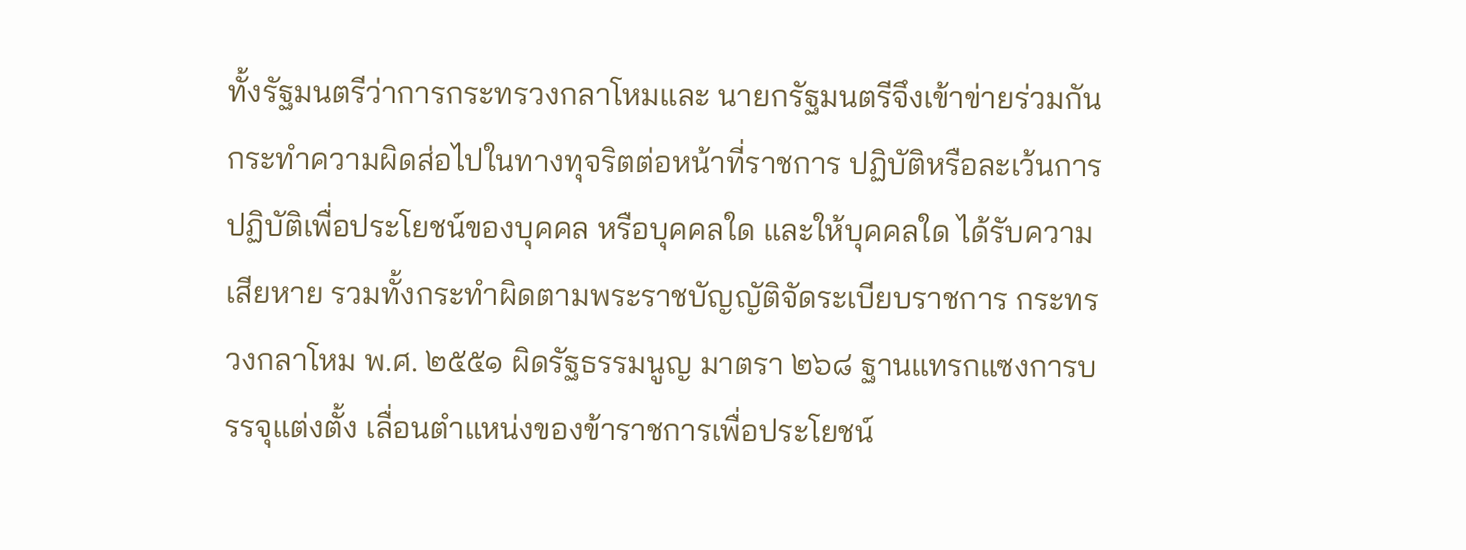ทั้งรัฐมนตรีว่าการกระทรวงกลาโหมและ นายกรัฐมนตรีจึงเข้าข่ายร่วมกันกระทำความผิดส่อไปในทางทุจริตต่อหน้าที่ราชการ ปฏิบัติหรือละเว้นการปฏิบัติเพื่อประโยชน์ของบุคคล หรือบุคคลใด และให้บุคคลใด ได้รับความเสียหาย รวมทั้งกระทำผิดตามพระราชบัญญัติจัดระเบียบราชการ กระทรวงกลาโหม พ.ศ. ๒๕๕๑ ผิดรัฐธรรมนูญ มาตรา ๒๖๘ ฐานแทรกแซงการบรรจุแต่งตั้ง เลื่อนตำแหน่งของข้าราชการเพื่อประโยชน์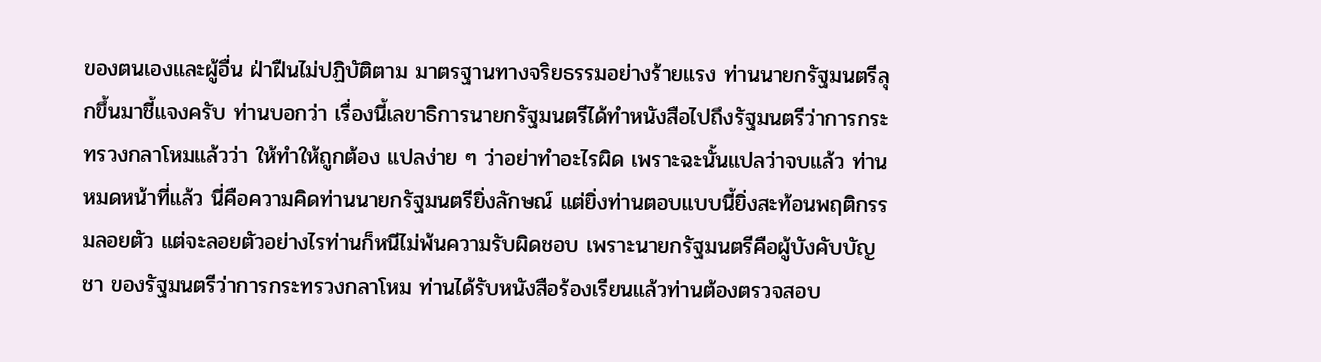ของตนเองและผู้อื่น ฝ่าฝืนไม่ปฏิบัติตาม มาตรฐานทางจริยธรรมอย่างร้ายแรง ท่านนายกรัฐมนตรีลุกขึ้นมาชี้แจงครับ ท่านบอกว่า เรื่องนี้เลขาธิการนายกรัฐมนตรีได้ทำหนังสือไปถึงรัฐมนตรีว่าการกระทรวงกลาโหมแล้วว่า ให้ทำให้ถูกต้อง แปลง่าย ๆ ว่าอย่าทำอะไรผิด เพราะฉะนั้นแปลว่าจบแล้ว ท่านหมดหน้าที่แล้ว นี่คือความคิดท่านนายกรัฐมนตรียิ่งลักษณ์ แต่ยิ่งท่านตอบแบบนี้ยิ่งสะท้อนพฤติกรรมลอยตัว แต่จะลอยตัวอย่างไรท่านก็หนีไม่พ้นความรับผิดชอบ เพราะนายกรัฐมนตรีคือผู้บังคับบัญชา ของรัฐมนตรีว่าการกระทรวงกลาโหม ท่านได้รับหนังสือร้องเรียนแล้วท่านต้องตรวจสอบ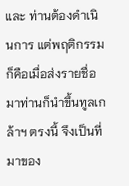และ ท่านต้องดำเนินการ แต่พฤติกรรมก็คือเมื่อส่งรายชื่อมาท่านก็นำขึ้นทูลเกล้าฯ ตรงนี้ จึงเป็นที่มาของ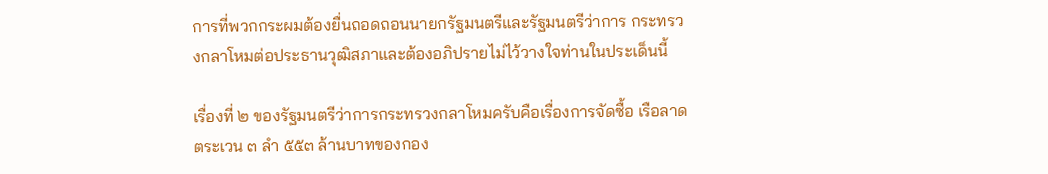การที่พวกกระผมต้องยื่นถอดถอนนายกรัฐมนตรีและรัฐมนตรีว่าการ กระทรวงกลาโหมต่อประธานวุฒิสภาและต้องอภิปรายไม่ไว้วางใจท่านในประเด็นนี้

เรื่องที่ ๒ ของรัฐมนตรีว่าการกระทรวงกลาโหมครับคือเรื่องการจัดซื้อ เรือลาดตระเวน ๓ ลำ ๕๕๓ ล้านบาทของกอง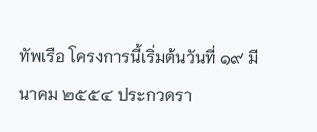ทัพเรือ โครงการนี้เริ่มต้นวันที่ ๑๙ มีนาคม ๒๕๕๔ ประกวดรา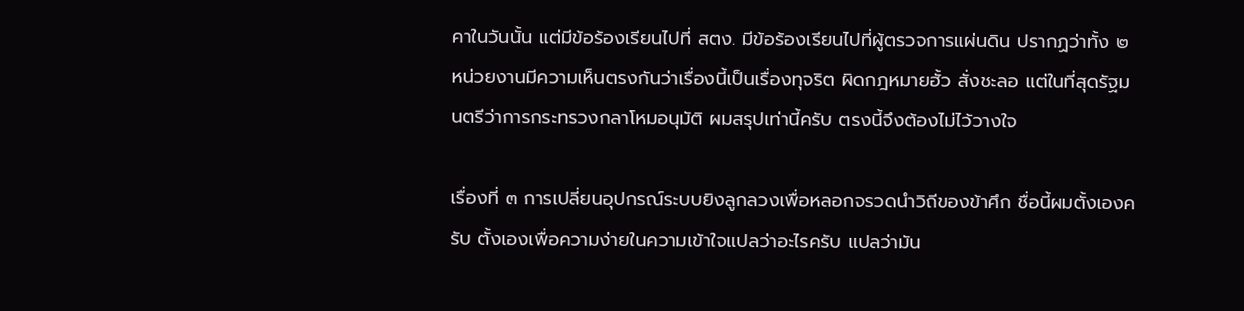คาในวันนั้น แต่มีข้อร้องเรียนไปที่ สตง. มีข้อร้องเรียนไปที่ผู้ตรวจการแผ่นดิน ปรากฏว่าทั้ง ๒ หน่วยงานมีความเห็นตรงกันว่าเรื่องนี้เป็นเรื่องทุจริต ผิดกฎหมายฮั้ว สั่งชะลอ แต่ในที่สุดรัฐมนตรีว่าการกระทรวงกลาโหมอนุมัติ ผมสรุปเท่านี้ครับ ตรงนี้จึงต้องไม่ไว้วางใจ

เรื่องที่ ๓ การเปลี่ยนอุปกรณ์ระบบยิงลูกลวงเพื่อหลอกจรวดนำวิถีของข้าศึก ชื่อนี้ผมตั้งเองครับ ตั้งเองเพื่อความง่ายในความเข้าใจแปลว่าอะไรครับ แปลว่ามัน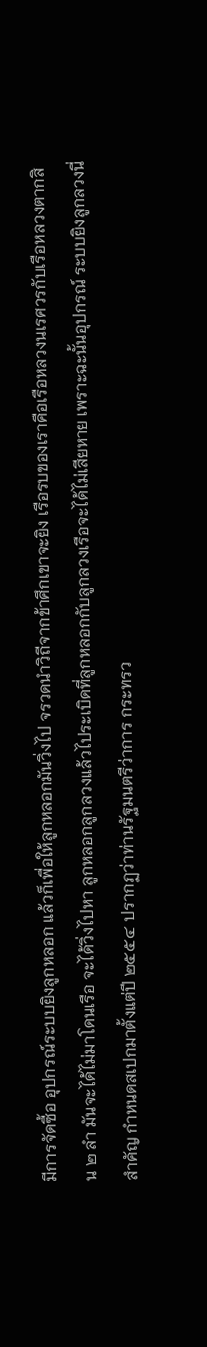มีการจัดซื้อ อุปกรณ์ระบบยิงลูกหลอก แล้วก็เพื่อให้ลูกหลอกมันวิ่งไป จรวดนำวิถีจากข้าศึกเขาจะยิง เรือรบของเราคือเรือหลวงนเรศวรกับเรือหลวงตากสิน ๒ ลำ มันจะได้ไม่มาโดนเรือ จะได้วิ่งไปหา ลูกหลอกลูกลวงแล้วไประเบิดที่ลูกหลอกกับลูกลวงเรือจะได้ไม่เสียหาย เพราะฉะนั้นอุปกรณ์ ระบบยิงลูกลวงนี่สำคัญ กำหนดสเปกมาตั้งแต่ปี ๒๕๕๔ ปรากฏว่าท่านรัฐมนตรีว่าการ กระทรว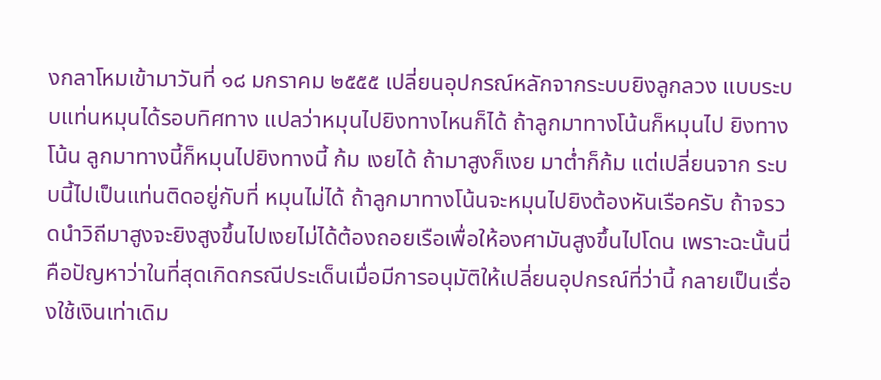งกลาโหมเข้ามาวันที่ ๑๘ มกราคม ๒๕๕๕ เปลี่ยนอุปกรณ์หลักจากระบบยิงลูกลวง แบบระบบแท่นหมุนได้รอบทิศทาง แปลว่าหมุนไปยิงทางไหนก็ได้ ถ้าลูกมาทางโน้นก็หมุนไป ยิงทางโน้น ลูกมาทางนี้ก็หมุนไปยิงทางนี้ ก้ม เงยได้ ถ้ามาสูงก็เงย มาต่ำก็ก้ม แต่เปลี่ยนจาก ระบบนี้ไปเป็นแท่นติดอยู่กับที่ หมุนไม่ได้ ถ้าลูกมาทางโน้นจะหมุนไปยิงต้องหันเรือครับ ถ้าจรวดนำวิถีมาสูงจะยิงสูงขึ้นไปเงยไม่ได้ต้องถอยเรือเพื่อให้องศามันสูงขึ้นไปโดน เพราะฉะนั้นนี่คือปัญหาว่าในที่สุดเกิดกรณีประเด็นเมื่อมีการอนุมัติให้เปลี่ยนอุปกรณ์ที่ว่านี้ กลายเป็นเรื่องใช้เงินเท่าเดิม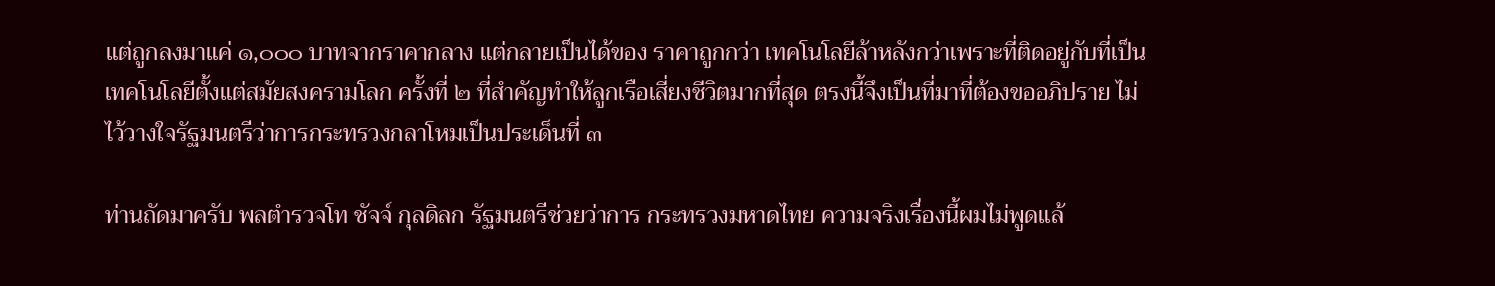แต่ถูกลงมาแค่ ๑,๐๐๐ บาทจากราคากลาง แต่กลายเป็นได้ของ ราคาถูกกว่า เทคโนโลยีล้าหลังกว่าเพราะที่ติดอยู่กับที่เป็นเทคโนโลยีตั้งแต่สมัยสงครามโลก ครั้งที่ ๒ ที่สำคัญทำให้ลูกเรือเสี่ยงชีวิตมากที่สุด ตรงนี้จึงเป็นที่มาที่ต้องขออภิปราย ไม่ไว้วางใจรัฐมนตรีว่าการกระทรวงกลาโหมเป็นประเด็นที่ ๓

ท่านถัดมาครับ พลตำรวจโท ชัจจ์ กุลดิลก รัฐมนตรีช่วยว่าการ กระทรวงมหาดไทย ความจริงเรื่องนี้ผมไม่พูดแล้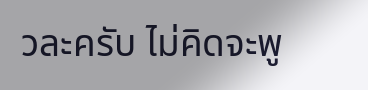วละครับ ไม่คิดจะพู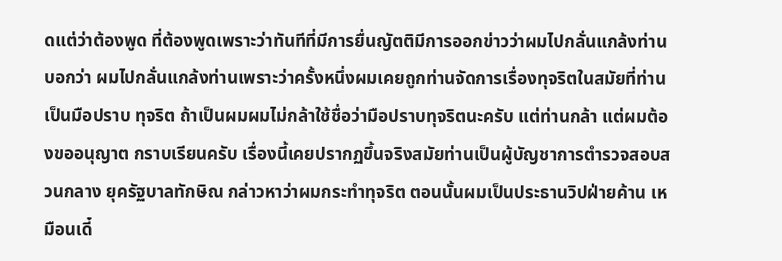ดแต่ว่าต้องพูด ที่ต้องพูดเพราะว่าทันทีที่มีการยื่นญัตติมีการออกข่าวว่าผมไปกลั่นแกล้งท่าน บอกว่า ผมไปกลั่นแกล้งท่านเพราะว่าครั้งหนึ่งผมเคยถูกท่านจัดการเรื่องทุจริตในสมัยที่ท่านเป็นมือปราบ ทุจริต ถ้าเป็นผมผมไม่กล้าใช้ชื่อว่ามือปราบทุจริตนะครับ แต่ท่านกล้า แต่ผมต้องขออนุญาต กราบเรียนครับ เรื่องนี้เคยปรากฏขึ้นจริงสมัยท่านเป็นผู้บัญชาการตำรวจสอบสวนกลาง ยุครัฐบาลทักษิณ กล่าวหาว่าผมกระทำทุจริต ตอนนั้นผมเป็นประธานวิปฝ่ายค้าน เหมือนเดี๋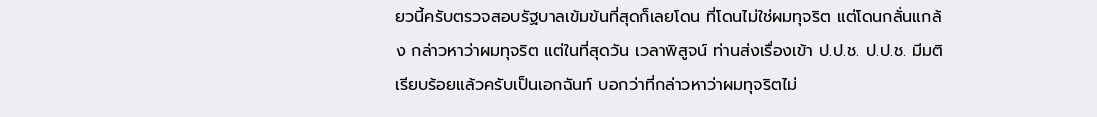ยวนี้ครับตรวจสอบรัฐบาลเข้มข้นที่สุดก็เลยโดน ที่โดนไม่ใช่ผมทุจริต แต่โดนกลั่นแกล้ง กล่าวหาว่าผมทุจริต แต่ในที่สุดวัน เวลาพิสูจน์ ท่านส่งเรื่องเข้า ป.ป.ช. ป.ป.ช. มีมติเรียบร้อยแล้วครับเป็นเอกฉันท์ บอกว่าที่กล่าวหาว่าผมทุจริตไม่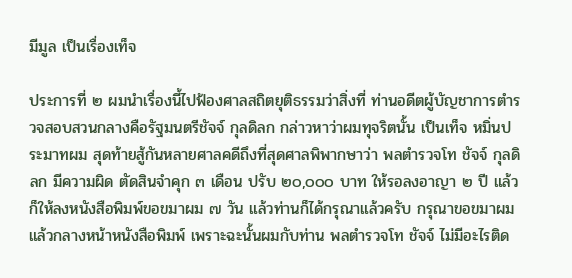มีมูล เป็นเรื่องเท็จ

ประการที่ ๒ ผมนำเรื่องนี้ไปฟ้องศาลสถิตยุติธรรมว่าสิ่งที่ ท่านอดีตผู้บัญชาการตำรวจสอบสวนกลางคือรัฐมนตรีชัจจ์ กุลดิลก กล่าวหาว่าผมทุจริตนั้น เป็นเท็จ หมิ่นประมาทผม สุดท้ายสู้กันหลายศาลคดีถึงที่สุดศาลพิพากษาว่า พลตำรวจโท ชัจจ์ กุลดิลก มีความผิด ตัดสินจำคุก ๓ เดือน ปรับ ๒๐,๐๐๐ บาท ให้รอลงอาญา ๒ ปี แล้วก็ให้ลงหนังสือพิมพ์ขอขมาผม ๗ วัน แล้วท่านก็ได้กรุณาแล้วครับ กรุณาขอขมาผมแล้วกลางหน้าหนังสือพิมพ์ เพราะฉะนั้นผมกับท่าน พลตำรวจโท ชัจจ์ ไม่มีอะไรติด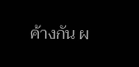ค้างกัน ผ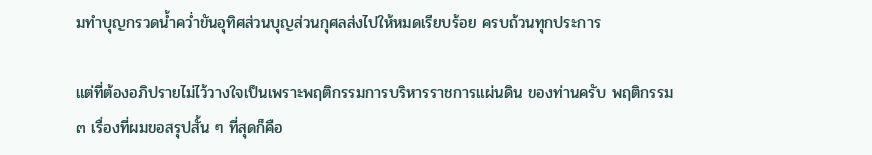มทำบุญกรวดน้ำคว่ำขันอุทิศส่วนบุญส่วนกุศลส่งไปให้หมดเรียบร้อย ครบถ้วนทุกประการ

แต่ที่ต้องอภิปรายไม่ไว้วางใจเป็นเพราะพฤติกรรมการบริหารราชการแผ่นดิน ของท่านครับ พฤติกรรม ๓ เรื่องที่ผมขอสรุปสั้น ๆ ที่สุดก็คือ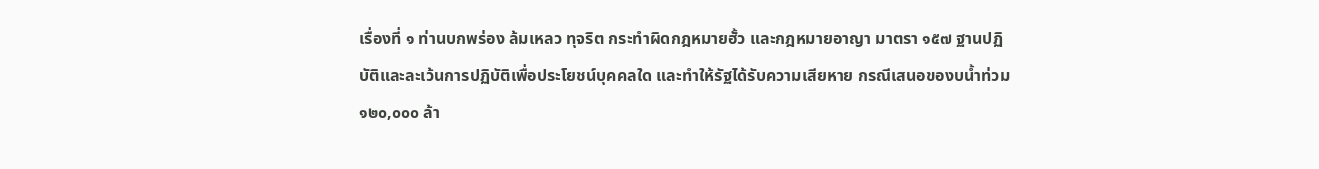เรื่องที่ ๑ ท่านบกพร่อง ล้มเหลว ทุจริต กระทำผิดกฎหมายฮั้ว และกฎหมายอาญา มาตรา ๑๕๗ ฐานปฏิบัติและละเว้นการปฏิบัติเพื่อประโยชน์บุคคลใด และทำให้รัฐได้รับความเสียหาย กรณีเสนอของบน้ำท่วม ๑๒๐,๐๐๐ ล้า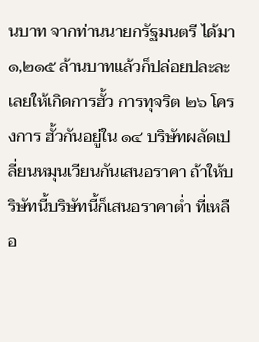นบาท จากท่านนายกรัฐมนตรี ได้มา ๑,๒๑๕ ล้านบาทแล้วก็ปล่อยปละละเลยให้เกิดการฮั้ว การทุจริต ๒๖ โครงการ ฮั้วกันอยู่ใน ๑๔ บริษัทผลัดเปลี่ยนหมุนเวียนกันเสนอราคา ถ้าให้บริษัทนี้บริษัทนี้ก็เสนอราคาต่ำ ที่เหลือ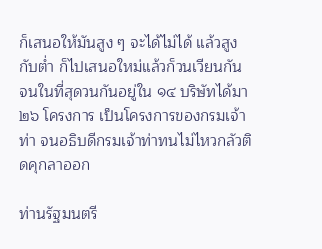ก็เสนอให้มันสูง ๆ จะได้ไม่ได้ แล้วสูงกับต่ำ ก็ไปเสนอใหม่แล้วก็วนเวียนกัน จนในที่สุดวนกันอยู่ใน ๑๔ บริษัทได้มา ๒๖ โครงการ เป็นโครงการของกรมเจ้าท่า จนอธิบดีกรมเจ้าท่าทนไม่ไหวกลัวติดคุกลาออก

ท่านรัฐมนตรี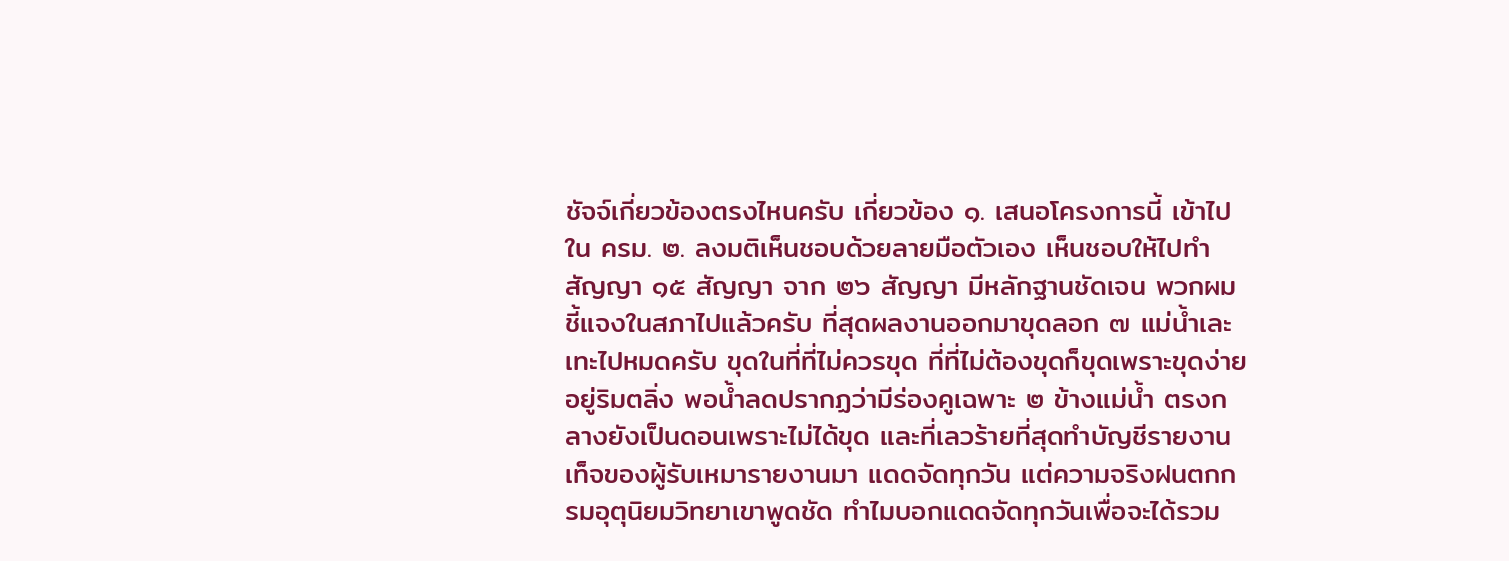ชัจจ์เกี่ยวข้องตรงไหนครับ เกี่ยวข้อง ๑. เสนอโครงการนี้ เข้าไปใน ครม. ๒. ลงมติเห็นชอบด้วยลายมือตัวเอง เห็นชอบให้ไปทำสัญญา ๑๕ สัญญา จาก ๒๖ สัญญา มีหลักฐานชัดเจน พวกผมชี้แจงในสภาไปแล้วครับ ที่สุดผลงานออกมาขุดลอก ๗ แม่น้ำเละเทะไปหมดครับ ขุดในที่ที่ไม่ควรขุด ที่ที่ไม่ต้องขุดก็ขุดเพราะขุดง่ายอยู่ริมตลิ่ง พอน้ำลดปรากฏว่ามีร่องคูเฉพาะ ๒ ข้างแม่น้ำ ตรงกลางยังเป็นดอนเพราะไม่ได้ขุด และที่เลวร้ายที่สุดทำบัญชีรายงานเท็จของผู้รับเหมารายงานมา แดดจัดทุกวัน แต่ความจริงฝนตกกรมอุตุนิยมวิทยาเขาพูดชัด ทำไมบอกแดดจัดทุกวันเพื่อจะได้รวม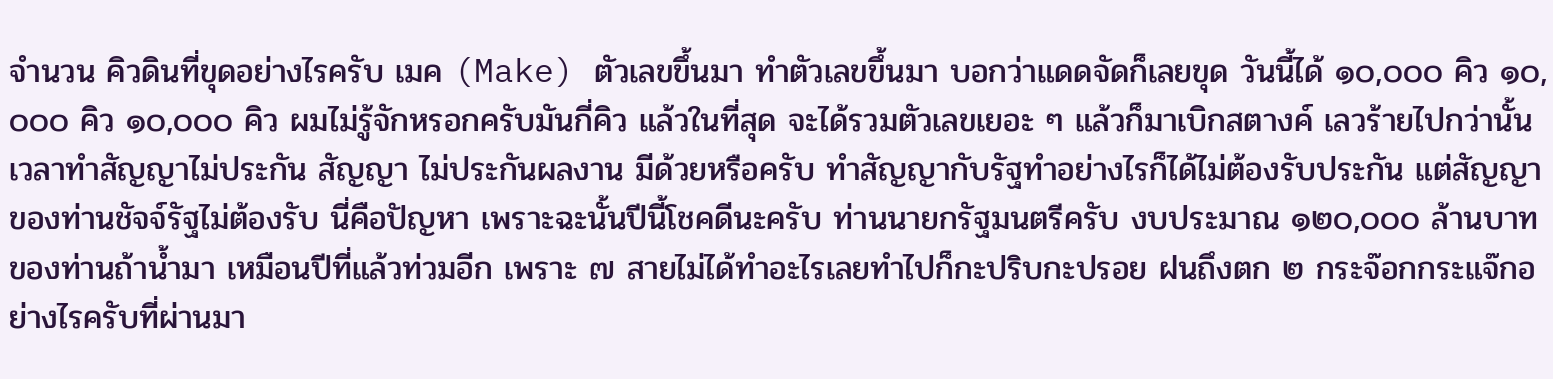จำนวน คิวดินที่ขุดอย่างไรครับ เมค (Make) ตัวเลขขึ้นมา ทำตัวเลขขึ้นมา บอกว่าแดดจัดก็เลยขุด วันนี้ได้ ๑๐,๐๐๐ คิว ๑๐,๐๐๐ คิว ๑๐,๐๐๐ คิว ผมไม่รู้จักหรอกครับมันกี่คิว แล้วในที่สุด จะได้รวมตัวเลขเยอะ ๆ แล้วก็มาเบิกสตางค์ เลวร้ายไปกว่านั้นเวลาทำสัญญาไม่ประกัน สัญญา ไม่ประกันผลงาน มีด้วยหรือครับ ทำสัญญากับรัฐทำอย่างไรก็ได้ไม่ต้องรับประกัน แต่สัญญาของท่านชัจจ์รัฐไม่ต้องรับ นี่คือปัญหา เพราะฉะนั้นปีนี้โชคดีนะครับ ท่านนายกรัฐมนตรีครับ งบประมาณ ๑๒๐,๐๐๐ ล้านบาทของท่านถ้าน้ำมา เหมือนปีที่แล้วท่วมอีก เพราะ ๗ สายไม่ได้ทำอะไรเลยทำไปก็กะปริบกะปรอย ฝนถึงตก ๒ กระจ๊อกกระแจ๊กอย่างไรครับที่ผ่านมา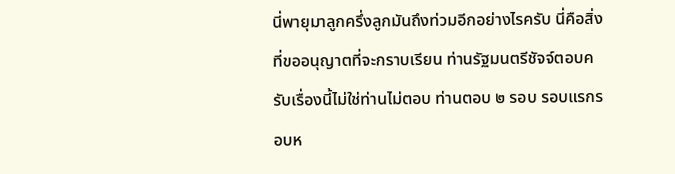นี่พายุมาลูกครึ่งลูกมันถึงท่วมอีกอย่างไรครับ นี่คือสิ่งที่ขออนุญาตที่จะกราบเรียน ท่านรัฐมนตรีชัจจ์ตอบครับเรื่องนี้ไม่ใช่ท่านไม่ตอบ ท่านตอบ ๒ รอบ รอบแรกรอบห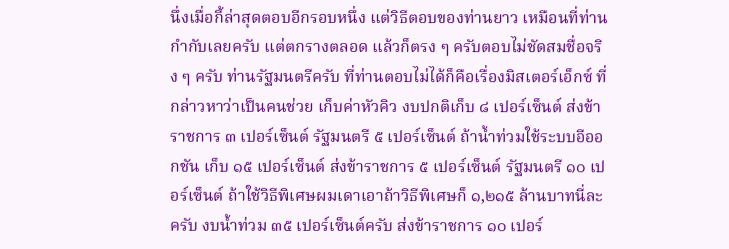นึ่งเมื่อกี้ล่าสุดตอบอีกรอบหนึ่ง แต่วิธีตอบของท่านยาว เหมือนที่ท่านกำกับเลยครับ แต่ตกรางตลอด แล้วก็ตรง ๆ ครับตอบไม่ชัดสมชื่อจริง ๆ ครับ ท่านรัฐมนตรีครับ ที่ท่านตอบไม่ได้ก็คือเรื่องมิสเตอร์เอ็กซ์ ที่กล่าวหาว่าเป็นคนช่วย เก็บค่าหัวคิว งบปกติเก็บ ๘ เปอร์เซ็นต์ ส่งข้าราชการ ๓ เปอร์เซ็นต์ รัฐมนตรี ๕ เปอร์เซ็นต์ ถ้าน้ำท่วมใช้ระบบอีออกชัน เก็บ ๑๕ เปอร์เซ็นต์ ส่งข้าราชการ ๕ เปอร์เซ็นต์ รัฐมนตรี ๑๐ เปอร์เซ็นต์ ถ้าใช้วิธีพิเศษผมเดาเอาถ้าวิธีพิเศษก็ ๑,๒๑๕ ล้านบาทนี่ละครับ งบน้ำท่วม ๓๕ เปอร์เซ็นต์ครับ ส่งข้าราชการ ๑๐ เปอร์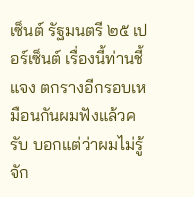เซ็นต์ รัฐมนตรี ๒๕ เปอร์เซ็นต์ เรื่องนี้ท่านชี้แจง ตกรางอีกรอบเหมือนกันผมฟังแล้วครับ บอกแต่ว่าผมไม่รู้จัก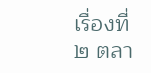เรื่องที่ ๒ ตลา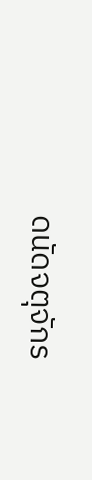ดนัดจตุจักร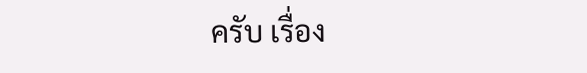ครับ เรื่อง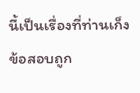นี้เป็นเรื่องที่ท่านเก็งข้อสอบถูก